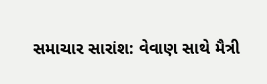સમાચાર સારાંશ: વેવાણ સાથે મૈત્રી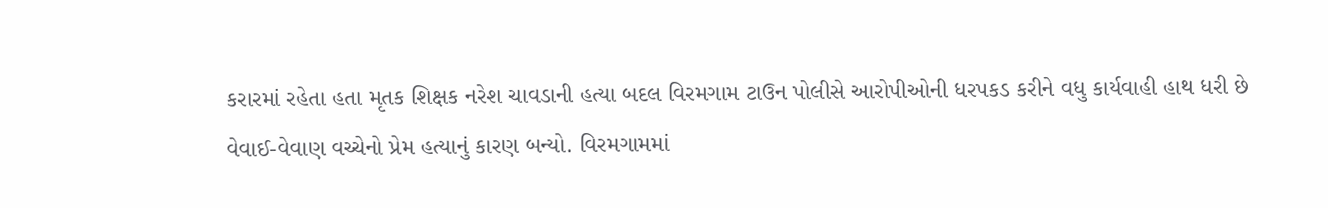કરારમાં રહેતા હતા મૃતક શિક્ષક નરેશ ચાવડાની હત્યા બદલ વિરમગામ ટાઉન પોલીસે આરોપીઓની ધરપકડ કરીને વધુ કાર્યવાહી હાથ ધરી છે
વેવાઈ-વેવાણ વચ્ચેનો પ્રેમ હત્યાનું કારણ બન્યો. વિરમગામમાં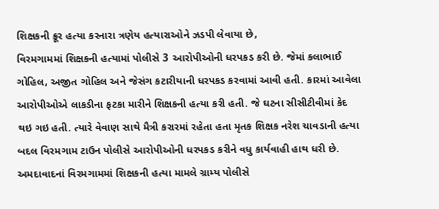શિક્ષકની ક્રૂર હત્યા કરનારા ત્રણેય હત્યારાઓને ઝડપી લેવાયા છે,
વિરમગામમાં શિક્ષકની હત્યામાં પોલીસે 3 આરોપીઓની ધરપકડ કરી છે. જેમાં કલાભાઈ ગોહિલ, અજીત ગોહિલ અને જેસંગ કટારીયાની ધરપકડ કરવામાં આવી હતી. કારમાં આવેલા આરોપીઓએ લાકડીના ફટકા મારીને શિક્ષકની હત્યા કરી હતી. જે ઘટના સીસીટીવીમાં કેદ થઇ ગઇ હતી. ત્યારે વેવાણ સાથે મૈત્રી કરારમાં રહેતા હતા મૃતક શિક્ષક નરેશ ચાવડાની હત્યા બદલ વિરમગામ ટાઉન પોલીસે આરોપીઓની ધરપકડ કરીને વધુ કાર્યવાહી હાથ ધરી છે.
અમદાવાદનાં વિરમગામમાં શિક્ષકની હત્યા મામલે ગ્રામ્ય પોલીસે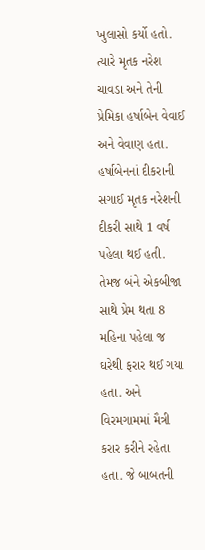ખુલાસો કર્યો હતો. ત્યારે મૃતક નરેશ ચાવડા અને તેની પ્રેમિકા હર્ષાબેન વેવાઈ અને વેવાણ હતા. હર્ષાબેનનાં દીકરાની સગાઈ મૃતક નરેશની દીકરી સાથે 1 વર્ષ પહેલા થઈ હતી. તેમજ બંને એકબીજા સાથે પ્રેમ થતા 8 મહિના પહેલા જ ઘરેથી ફરાર થઈ ગયા હતા. અને વિરમગામમાં મૈત્રી કરાર કરીને રહેતા હતા. જે બાબતની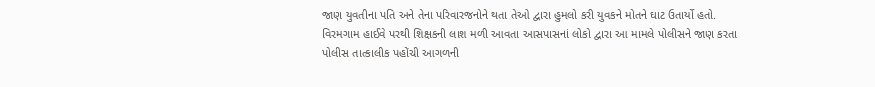જાણ યુવતીના પતિ અને તેના પરિવારજનોને થતા તેઓ દ્વારા હુમલો કરી યુવકને મોતને ઘાટ ઉતાર્યો હતો.
વિરમગામ હાઈવે પરથી શિક્ષકની લાશ મળી આવતા આસપાસનાં લોકો દ્વારા આ મામલે પોલીસને જાણ કરતા પોલીસ તાત્કાલીક પહોંચી આગળની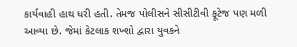કાર્યવાહી હાથ ધરી હતી. તેમજ પોલીસને સીસીટીવી ફૂટેજ પણ મળી આવ્યા છે. જેમાં કેટલાક શખ્શો દ્વારા યુવકને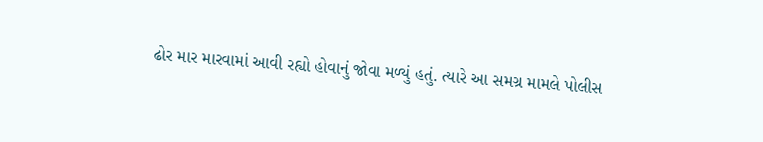ઢોર માર મારવામાં આવી રહ્યો હોવાનું જોવા મળ્યું હતું. ત્યારે આ સમગ્ર મામલે પોલીસ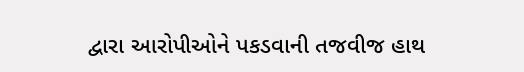દ્વારા આરોપીઓને પકડવાની તજવીજ હાથ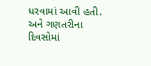ધરવામાં આવી હતી. અને ગણતરીના દિવસોમાં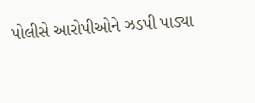પોલીસે આરોપીઓને ઝડપી પાડ્યા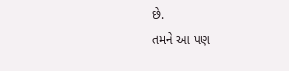છે.
તમને આ પણ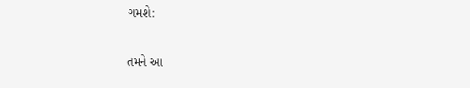ગમશે:


તમને આ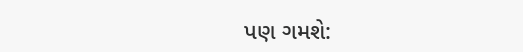પણ ગમશે: